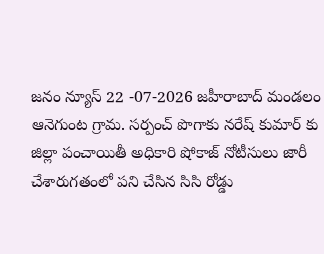జనం న్యూస్ 22 -07-2026 జహీరాబాద్ మండలం ఆనెగుంట గ్రామ. సర్పంచ్ పొగాకు నరేష్ కుమార్ కు జిల్లా పంచాయితీ అధికారి షోకాజ్ నోటీసులు జారీ చేశారుగతంలో పని చేసిన సిసి రోడ్డు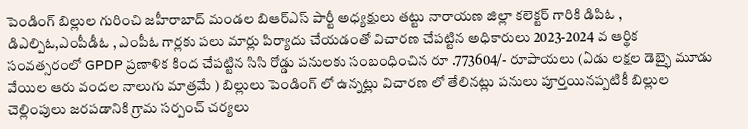పెండింగ్ బిల్లుల గురించి జహీరాబాద్ మండల బిఆర్ఎస్ పార్టీ అధ్యక్షులు తట్టు నారాయణ జిల్లా కలెక్టర్ గారికి డిపిఓ , డిఎల్పిఓ,ఎంపీడీఓ , ఎంపీఓ గార్లకు పలు మార్లు పిర్యాదు చేయడంతో విచారణ చేపట్టిన అధికారులు 2023-2024 వ ఆర్థిక సంవత్సరంలో GPDP ప్రణాళిక కింద చేపట్టిన సిసి రోడ్డు పనులకు సంబంధించిన రూ .773604/- రూపాయలు (ఏడు లక్షల డెబ్భై మూడు వేయిల ఆరు వందల నాలుగు మాత్రమే ) బిల్లులు పెండింగ్ లో ఉన్నట్లు విచారణ లో తేలినట్లు పనులు పూర్తయినప్పటికీ బిల్లుల చెల్లింపులు జరపడానికి గ్రామ సర్పంచ్ చర్యలు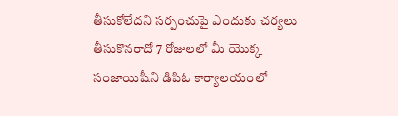తీసుకోలేదని సర్పంచుపై ఎందుకు చర్యలు తీసుకొనరాదో 7 రోజులలో మీ యొక్క సంజాయిషీని డిపిఓ కార్యాలయంలో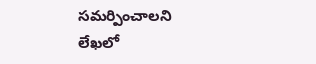సమర్పించాలని లేఖలో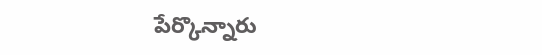పేర్కొన్నారు